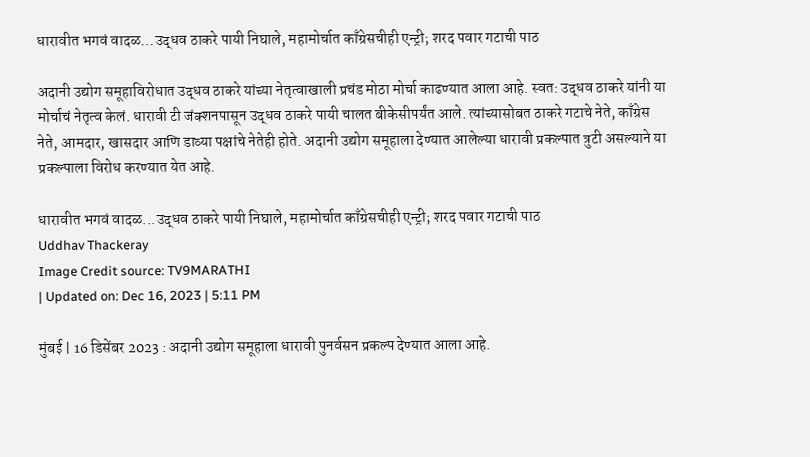धारावीत भगवं वादळ…उद्धव ठाकरे पायी निघाले, महामोर्चात काँग्रेसचीही एन्ट्री; शरद पवार गटाची पाठ

अदानी उद्योग समूहाविरोधात उद्धव ठाकरे यांच्या नेतृत्वाखाली प्रचंड मोठा मोर्चा काढण्यात आला आहे. स्वत: उद्धव ठाकरे यांनी या मोर्चाचं नेतृत्व केलं. धारावी टी जंक्शनपासून उद्धव ठाकरे पायी चालत बीकेसीपर्यंत आले. त्यांच्यासोबत ठाकरे गटाचे नेते, काँग्रेस नेते, आमदार, खासदार आणि डाव्या पक्षांचे नेतेही होते. अदानी उद्योग समूहाला देण्यात आलेल्या धारावी प्रकल्पात त्रुटी असल्याने या प्रकल्पाला विरोध करण्यात येत आहे.

धारावीत भगवं वादळ...उद्धव ठाकरे पायी निघाले, महामोर्चात काँग्रेसचीही एन्ट्री; शरद पवार गटाची पाठ
Uddhav Thackeray
Image Credit source: TV9MARATHI
| Updated on: Dec 16, 2023 | 5:11 PM

मुंबई | 16 डिसेंबर 2023 : अदानी उद्योग समूहाला धारावी पुनर्वसन प्रकल्प देण्यात आला आहे.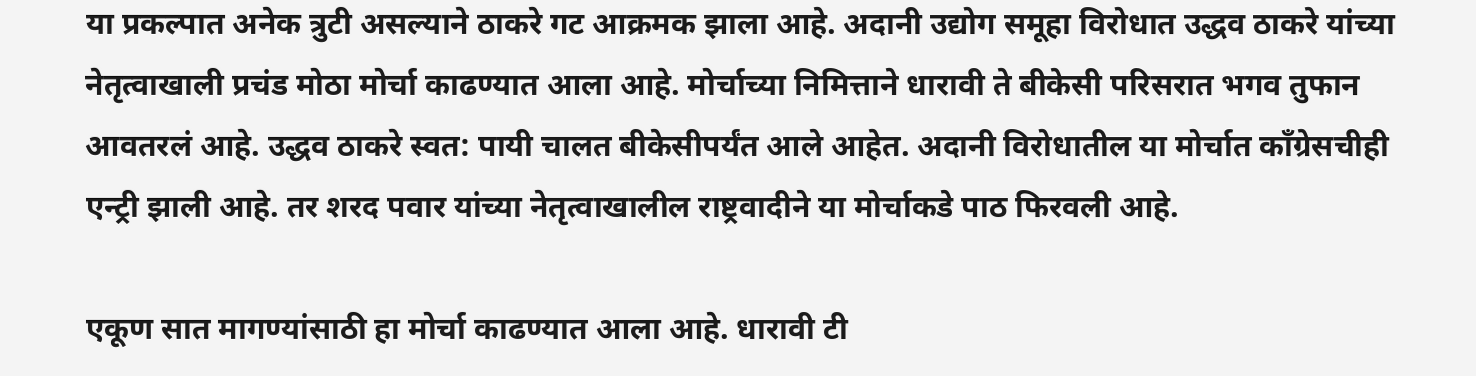या प्रकल्पात अनेक त्रुटी असल्याने ठाकरे गट आक्रमक झाला आहे. अदानी उद्योग समूहा विरोधात उद्धव ठाकरे यांच्या नेतृत्वाखाली प्रचंड मोठा मोर्चा काढण्यात आला आहे. मोर्चाच्या निमित्ताने धारावी ते बीकेसी परिसरात भगव तुफान आवतरलं आहे. उद्धव ठाकरे स्वत: पायी चालत बीकेसीपर्यंत आले आहेत. अदानी विरोधातील या मोर्चात काँग्रेसचीही एन्ट्री झाली आहे. तर शरद पवार यांच्या नेतृत्वाखालील राष्ट्रवादीने या मोर्चाकडे पाठ फिरवली आहे.

एकूण सात मागण्यांसाठी हा मोर्चा काढण्यात आला आहे. धारावी टी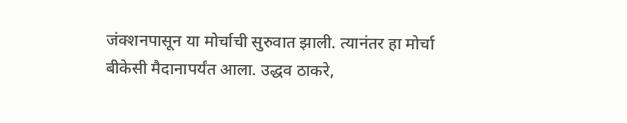जंक्शनपासून या मोर्चाची सुरुवात झाली. त्यानंतर हा मोर्चा बीकेसी मैदानापर्यंत आला. उद्धव ठाकरे,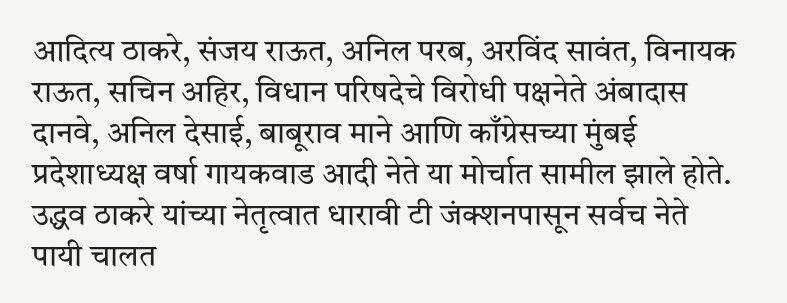आदित्य ठाकरे, संजय राऊत, अनिल परब, अरविंद सावंत, विनायक राऊत, सचिन अहिर, विधान परिषदेचे विरोधी पक्षनेते अंबादास दानवे, अनिल देसाई, बाबूराव माने आणि काँग्रेसच्या मुंबई प्रदेशाध्यक्ष वर्षा गायकवाड आदी नेते या मोर्चात सामील झाले होते. उद्धव ठाकरे यांच्या नेतृत्वात धारावी टी जंक्शनपासून सर्वच नेते पायी चालत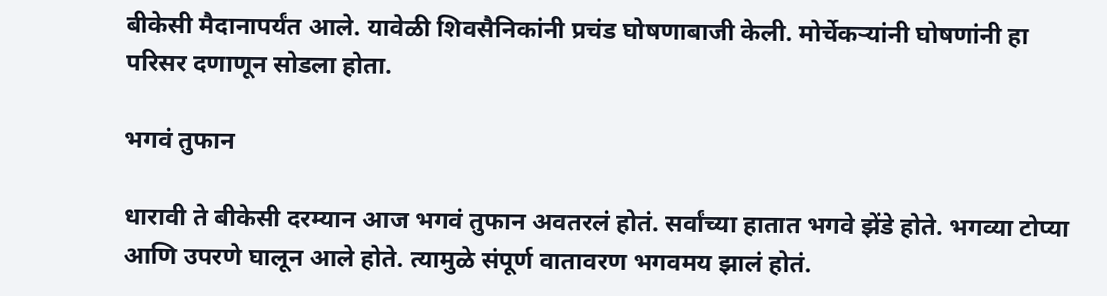बीकेसी मैदानापर्यंत आले. यावेळी शिवसैनिकांनी प्रचंड घोषणाबाजी केली. मोर्चेकऱ्यांनी घोषणांनी हा परिसर दणाणून सोडला होता.

भगवं तुफान

धारावी ते बीकेसी दरम्यान आज भगवं तुफान अवतरलं होतं. सर्वांच्या हातात भगवे झेंडे होते. भगव्या टोप्या आणि उपरणे घालून आले होते. त्यामुळे संपूर्ण वातावरण भगवमय झालं होतं.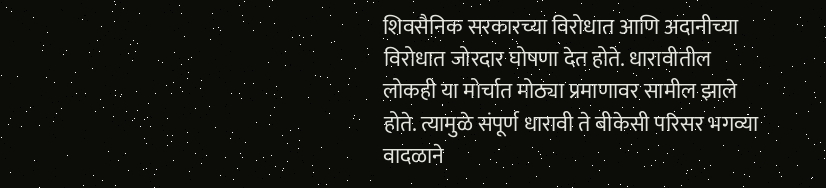शिवसैनिक सरकारच्या विरोधात आणि अदानीच्या विरोधात जोरदार घोषणा देत होते. धारावीतील लोकही या मोर्चात मोठ्या प्रमाणावर सामील झाले होते. त्यामुळे संपूर्ण धारावी ते बीकेसी परिसर भगव्या वादळाने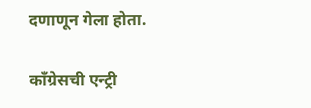दणाणून गेला होता.

काँग्रेसची एन्ट्री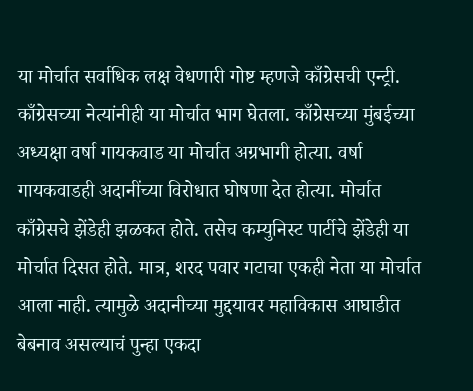या मोर्चात सर्वाधिक लक्ष वेधणारी गोष्ट म्हणजे काँग्रेसची एन्ट्री. काँग्रेसच्या नेत्यांनीही या मोर्चात भाग घेतला. काँग्रेसच्या मुंबईच्या अध्यक्षा वर्षा गायकवाड या मोर्चात अग्रभागी होत्या. वर्षा गायकवाडही अदानींच्या विरोधात घोषणा देत होत्या. मोर्चात काँग्रेसचे झेंडेही झळकत होते. तसेच कम्युनिस्ट पार्टीचे झेंडेही या मोर्चात दिसत होते. मात्र, शरद पवार गटाचा एकही नेता या मोर्चात आला नाही. त्यामुळे अदानीच्या मुद्दयावर महाविकास आघाडीत बेबनाव असल्याचं पुन्हा एकदा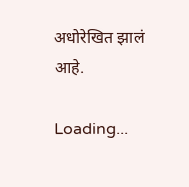अधोरेखित झालं आहे.

Loading...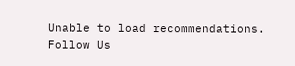Unable to load recommendations.
Follow Us